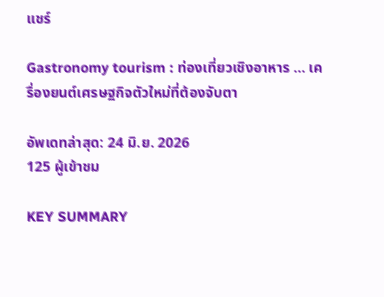แชร์

Gastronomy tourism : ท่องเที่ยวเชิงอาหาร … เครื่องยนต์เศรษฐกิจตัวใหม่ที่ต้องจับตา

อัพเดทล่าสุด: 24 มิ.ย. 2026
125 ผู้เข้าชม

KEY SUMMARY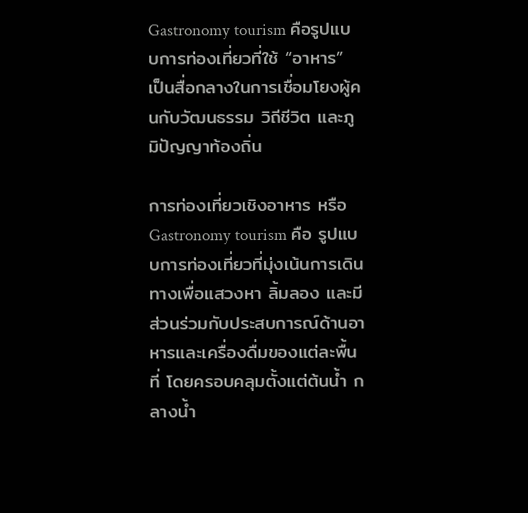Gastronomy tourism คือรูปแบบการท่องเที่ยวที่ใช้ “อาหาร” เป็นสื่อกลางในการเชื่อมโยงผู้คนกับวัฒนธรรม วิถีชีวิต และภูมิปัญญาท้องถิ่น

การท่องเที่ยวเชิงอาหาร หรือ Gastronomy tourism คือ รูปแบบการท่องเที่ยวที่มุ่งเน้นการเดินทางเพื่อแสวงหา ลิ้มลอง และมีส่วนร่วมกับประสบการณ์ด้านอาหารและเครื่องดื่มของแต่ละพื้นที่ โดยครอบคลุมตั้งแต่ต้นน้ำ กลางน้ำ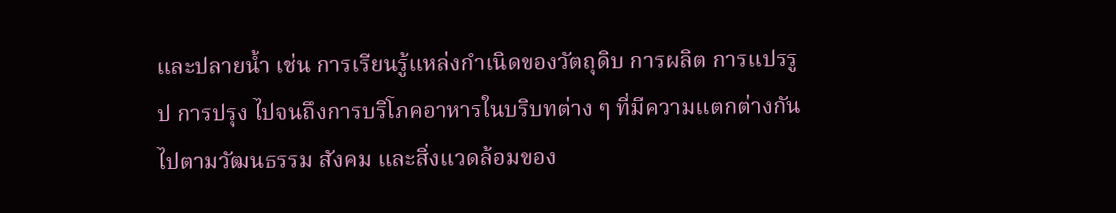และปลายน้ำ เช่น การเรียนรู้แหล่งกำเนิดของวัตถุดิบ การผลิต การแปรรูป การปรุง ไปจนถึงการบริโภคอาหารในบริบทต่าง ๆ ที่มีความแตกต่างกันไปตามวัฒนธรรม สังคม และสิ่งแวดล้อมของ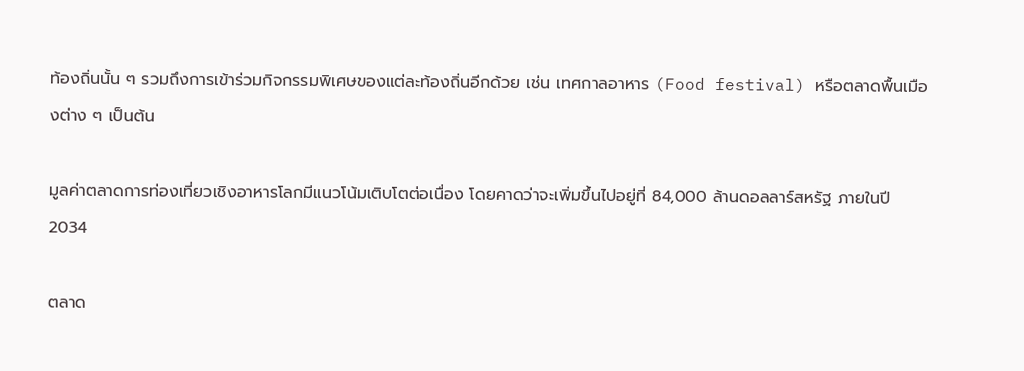ท้องถิ่นนั้น ๆ รวมถึงการเข้าร่วมกิจกรรมพิเศษของแต่ละท้องถิ่นอีกด้วย เช่น เทศกาลอาหาร (Food festival) หรือตลาดพื้นเมืองต่าง ๆ เป็นต้น

มูลค่าตลาดการท่องเที่ยวเชิงอาหารโลกมีแนวโน้มเติบโตต่อเนื่อง โดยคาดว่าจะเพิ่มขึ้นไปอยู่ที่ 84,000 ล้านดอลลาร์สหรัฐ ภายในปี 2034

ตลาด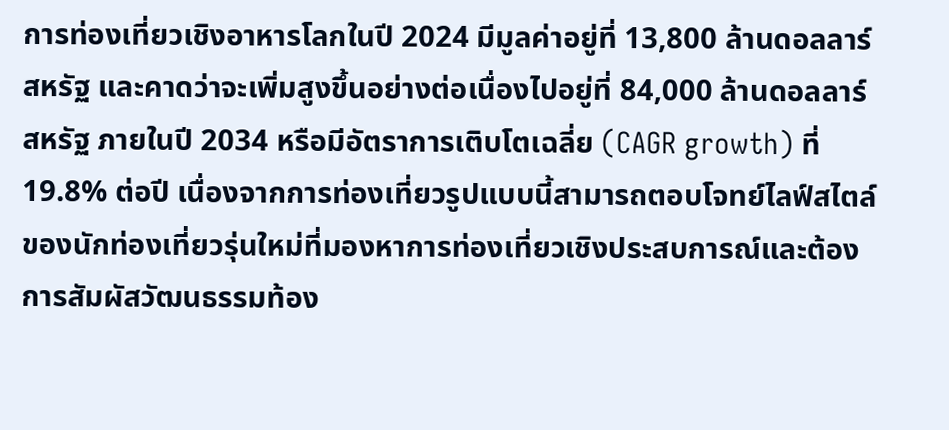การท่องเที่ยวเชิงอาหารโลกในปี 2024 มีมูลค่าอยู่ที่ 13,800 ล้านดอลลาร์สหรัฐ และคาดว่าจะเพิ่มสูงขึ้นอย่างต่อเนื่องไปอยู่ที่ 84,000 ล้านดอลลาร์สหรัฐ ภายในปี 2034 หรือมีอัตราการเติบโตเฉลี่ย (CAGR growth) ที่ 19.8% ต่อปี เนื่องจากการท่องเที่ยวรูปแบบนี้สามารถตอบโจทย์ไลฟ์สไตล์ของนักท่องเที่ยวรุ่นใหม่ที่มองหาการท่องเที่ยวเชิงประสบการณ์และต้องการสัมผัสวัฒนธรรมท้อง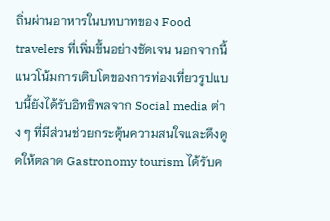ถิ่นผ่านอาหารในบทบาทของ Food travelers ที่เพิ่มขึ้นอย่างชัดเจน นอกจากนี้ แนวโน้มการเติบโตของการท่องเที่ยวรูปแบบนี้ยังได้รับอิทธิพลจาก Social media ต่าง ๆ ที่มีส่วนช่วยกระตุ้นความสนใจและดึงดูดให้ตลาด Gastronomy tourism ได้รับค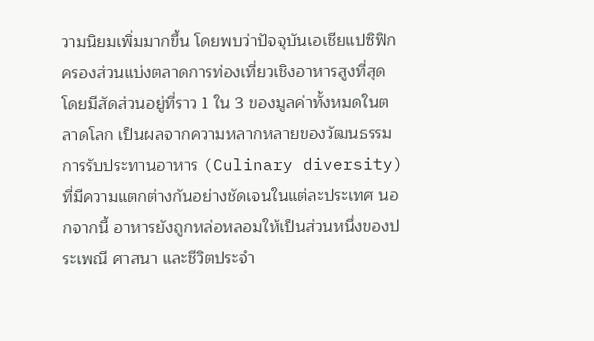วามนิยมเพิ่มมากขึ้น โดยพบว่าปัจจุบันเอเชียแปซิฟิกครองส่วนแบ่งตลาดการท่องเที่ยวเชิงอาหารสูงที่สุด โดยมีสัดส่วนอยู่ที่ราว 1 ใน 3 ของมูลค่าทั้งหมดในตลาดโลก เป็นผลจากความหลากหลายของวัฒนธรรมการรับประทานอาหาร (Culinary diversity) ที่มีความแตกต่างกันอย่างชัดเจนในแต่ละประเทศ นอกจากนี้ อาหารยังถูกหล่อหลอมให้เป็นส่วนหนึ่งของประเพณี ศาสนา และชีวิตประจำ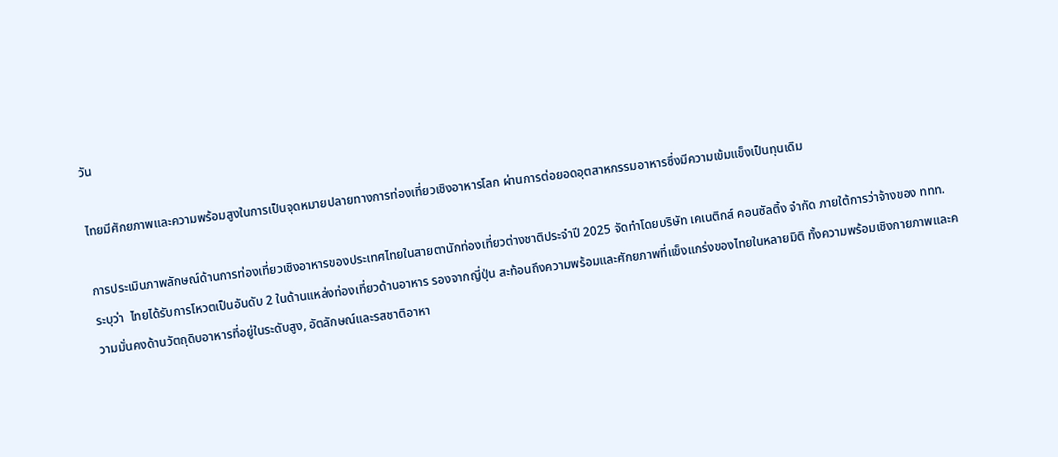วัน

ไทยมีศักยภาพและความพร้อมสูงในการเป็นจุดหมายปลายทางการท่องเที่ยวเชิงอาหารโลก ผ่านการต่อยอดอุตสาหกรรมอาหารซึ่งมีความเข้มแข็งเป็นทุนเดิม

การประเมินภาพลักษณ์ด้านการท่องเที่ยวเชิงอาหารของประเทศไทยในสายตานักท่องเที่ยวต่างชาติประจำปี 2025 จัดทำโดยบริษัท เคเนติกส์ คอนซัลติ้ง จำกัด ภายใต้การว่าจ้างของ ททท. ระบุว่า  ไทยได้รับการโหวตเป็นอันดับ 2 ในด้านแหล่งท่องเที่ยวด้านอาหาร รองจากญี่ปุ่น สะท้อนถึงความพร้อมและศักยภาพที่แข็งแกร่งของไทยในหลายมิติ ทั้งความพร้อมเชิงกายภาพและความมั่นคงด้านวัตถุดิบอาหารที่อยู่ในระดับสูง, อัตลักษณ์และรสชาติอาหา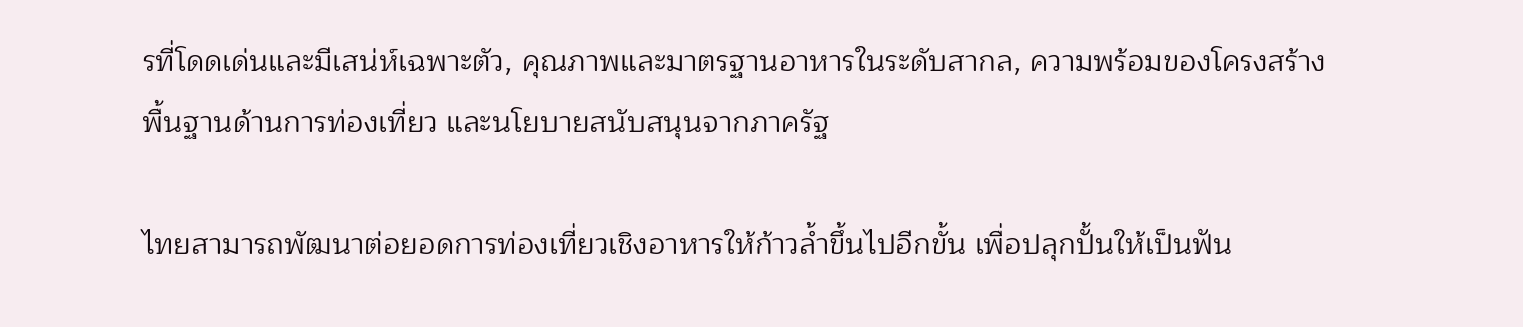รที่โดดเด่นและมีเสน่ห์เฉพาะตัว, คุณภาพและมาตรฐานอาหารในระดับสากล, ความพร้อมของโครงสร้างพื้นฐานด้านการท่องเที่ยว และนโยบายสนับสนุนจากภาครัฐ

ไทยสามารถพัฒนาต่อยอดการท่องเที่ยวเชิงอาหารให้ก้าวล้ำขึ้นไปอีกขั้น เพื่อปลุกปั้นให้เป็นฟัน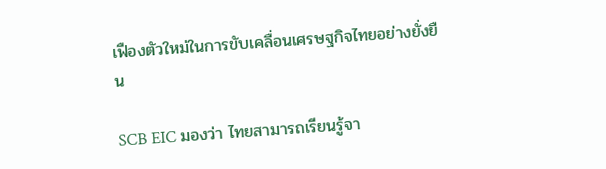เฟืองตัวใหม่ในการขับเคลื่อนเศรษฐกิจไทยอย่างยั่งยืน

SCB EIC มองว่า ไทยสามารถเรียนรู้จา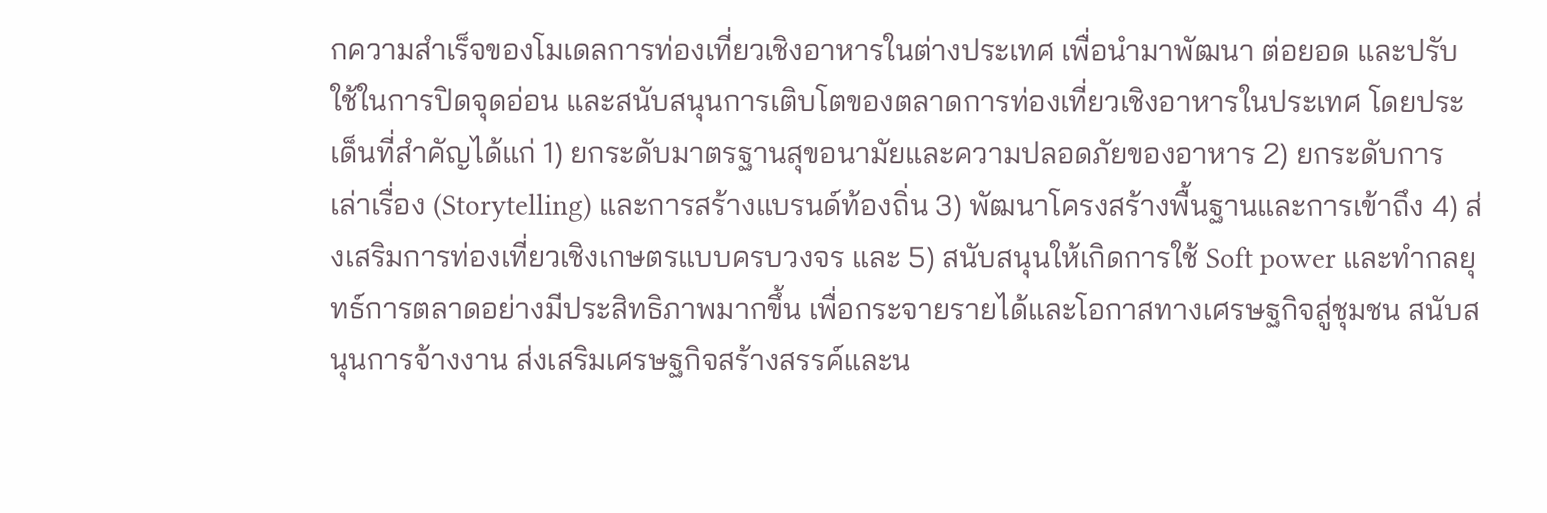กความสำเร็จของโมเดลการท่องเที่ยวเชิงอาหารในต่างประเทศ เพื่อนำมาพัฒนา ต่อยอด และปรับใช้ในการปิดจุดอ่อน และสนับสนุนการเติบโตของตลาดการท่องเที่ยวเชิงอาหารในประเทศ โดยประเด็นที่สำคัญได้แก่ 1) ยกระดับมาตรฐานสุขอนามัยและความปลอดภัยของอาหาร 2) ยกระดับการเล่าเรื่อง (Storytelling) และการสร้างแบรนด์ท้องถิ่น 3) พัฒนาโครงสร้างพื้นฐานและการเข้าถึง 4) ส่งเสริมการท่องเที่ยวเชิงเกษตรแบบครบวงจร และ 5) สนับสนุนให้เกิดการใช้ Soft power และทำกลยุทธ์การตลาดอย่างมีประสิทธิภาพมากขึ้น เพื่อกระจายรายได้และโอกาสทางเศรษฐกิจสู่ชุมชน สนับสนุนการจ้างงาน ส่งเสริมเศรษฐกิจสร้างสรรค์และน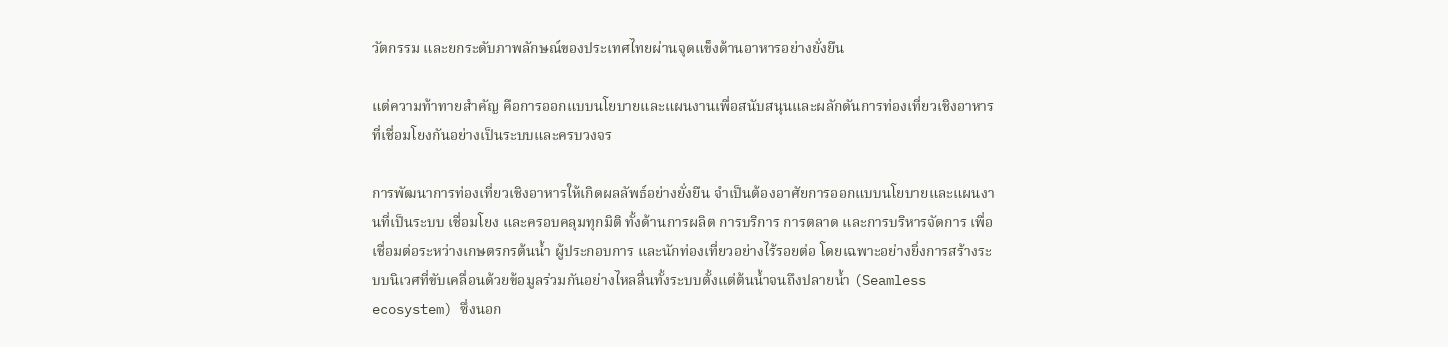วัตกรรม และยกระดับภาพลักษณ์ของประเทศไทยผ่านจุดแข็งด้านอาหารอย่างยั่งยืน

แต่ความท้าทายสำคัญ คือการออกแบบนโยบายและแผนงานเพื่อสนับสนุนและผลักดันการท่องเที่ยวเชิงอาหารที่เชื่อมโยงกันอย่างเป็นระบบและครบวงจร

การพัฒนาการท่องเที่ยวเชิงอาหารให้เกิดผลลัพธ์อย่างยั่งยืน จำเป็นต้องอาศัยการออกแบบนโยบายและแผนงานที่เป็นระบบ เชื่อมโยง และครอบคลุมทุกมิติ ทั้งด้านการผลิต การบริการ การตลาด และการบริหารจัดการ เพื่อเชื่อมต่อระหว่างเกษตรกรต้นน้ำ ผู้ประกอบการ และนักท่องเที่ยวอย่างไร้รอยต่อ โดยเฉพาะอย่างยิ่งการสร้างระบบนิเวศที่ขับเคลื่อนด้วยข้อมูลร่วมกันอย่างไหลลื่นทั้งระบบตั้งแต่ต้นน้ำจนถึงปลายน้ำ (Seamless ecosystem) ซึ่งนอก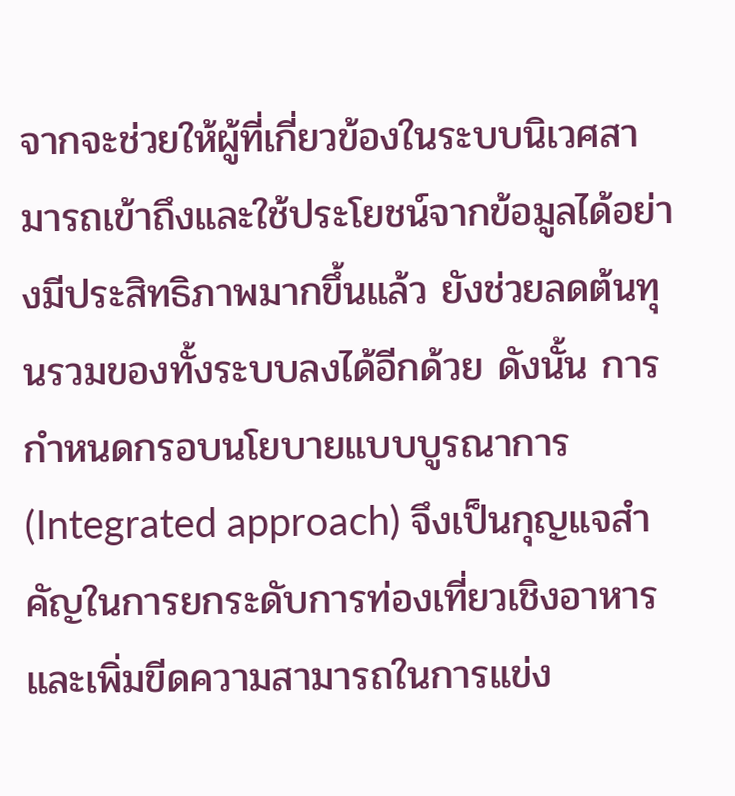จากจะช่วยให้ผู้ที่เกี่ยวข้องในระบบนิเวศสามารถเข้าถึงและใช้ประโยชน์จากข้อมูลได้อย่างมีประสิทธิภาพมากขึ้นแล้ว ยังช่วยลดต้นทุนรวมของทั้งระบบลงได้อีกด้วย ดังนั้น การกำหนดกรอบนโยบายแบบบูรณาการ (Integrated approach) จึงเป็นกุญแจสำคัญในการยกระดับการท่องเที่ยวเชิงอาหาร และเพิ่มขีดความสามารถในการแข่ง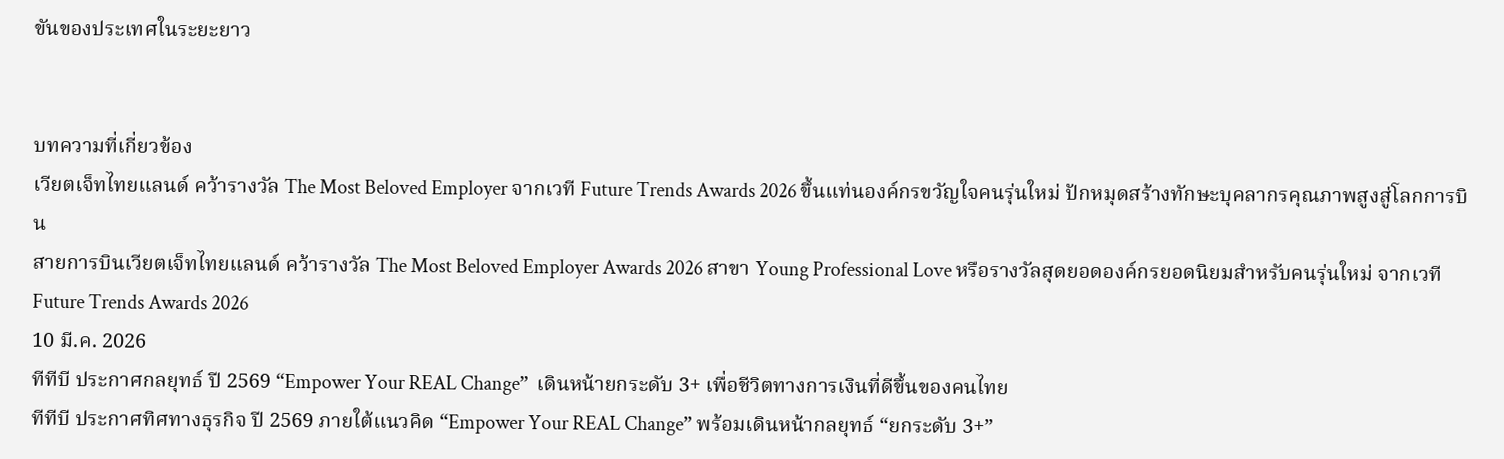ขันของประเทศในระยะยาว


บทความที่เกี่ยวข้อง
เวียตเจ็ทไทยแลนด์ คว้ารางวัล The Most Beloved Employer จากเวที Future Trends Awards 2026 ขึ้นแท่นองค์กรขวัญใจคนรุ่นใหม่ ปักหมุดสร้างทักษะบุคลากรคุณภาพสูงสู่โลกการบิน
สายการบินเวียตเจ็ทไทยแลนด์ คว้ารางวัล The Most Beloved Employer Awards 2026 สาขา Young Professional Love หรือรางวัลสุดยอดองค์กรยอดนิยมสำหรับคนรุ่นใหม่ จากเวที Future Trends Awards 2026
10 มี.ค. 2026
ทีทีบี ประกาศกลยุทธ์ ปี 2569 “Empower Your REAL Change”  เดินหน้ายกระดับ 3+ เพื่อชีวิตทางการเงินที่ดีขึ้นของคนไทย
ทีทีบี ประกาศทิศทางธุรกิจ ปี 2569 ภายใต้แนวคิด “Empower Your REAL Change” พร้อมเดินหน้ากลยุทธ์ “ยกระดับ 3+”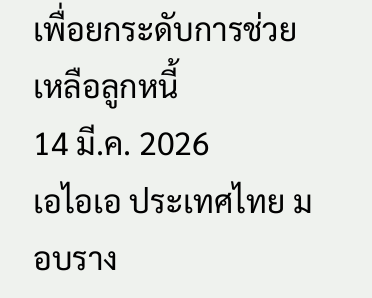เพื่อยกระดับการช่วยเหลือลูกหนี้
14 มี.ค. 2026
เอไอเอ ประเทศไทย มอบราง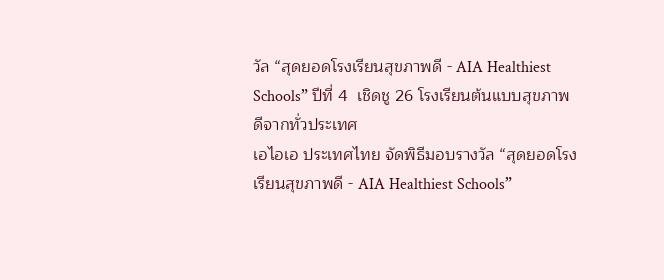วัล “สุดยอดโรงเรียนสุขภาพดี - AIA Healthiest Schools” ปีที่ 4  เชิดชู 26 โรงเรียนต้นแบบสุขภาพดีจากทั่วประเทศ
เอไอเอ ประเทศไทย จัดพิธีมอบรางวัล “สุดยอดโรงเรียนสุขภาพดี - AIA Healthiest Schools”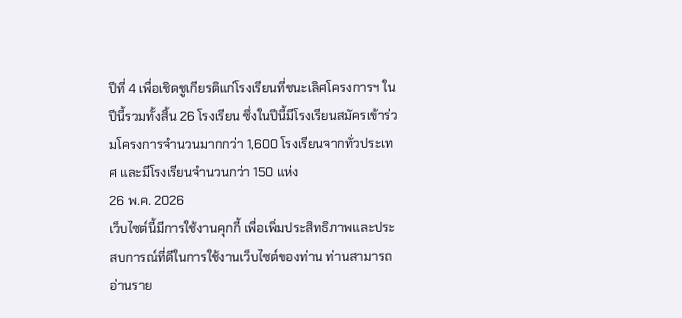ปีที่ 4 เพื่อเชิดชูเกียรติแก่โรงเรียนที่ชนะเลิศโครงการฯ ในปีนี้รวมทั้งสิ้น 26 โรงเรียน ซึ่งในปีนี้มีโรงเรียนสมัครเข้าร่วมโครงการจำนวนมากกว่า 1,600 โรงเรียนจากทั่วประเทศ และมีโรงเรียนจำนวนกว่า 150 แห่ง
26 พ.ค. 2026
เว็บไซต์นี้มีการใช้งานคุกกี้ เพื่อเพิ่มประสิทธิภาพและประสบการณ์ที่ดีในการใช้งานเว็บไซต์ของท่าน ท่านสามารถอ่านราย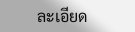ละเอียด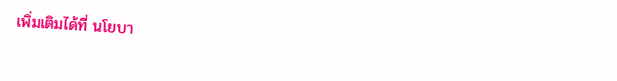เพิ่มเติมได้ที่ นโยบา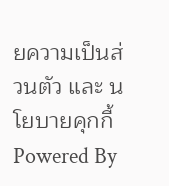ยความเป็นส่วนตัว และ นโยบายคุกกี้
Powered By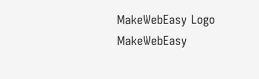MakeWebEasy Logo MakeWebEasy